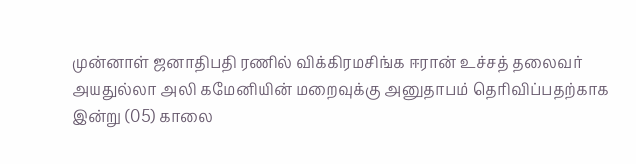முன்னாள் ஜனாதிபதி ரணில் விக்கிரமசிங்க ஈரான் உச்சத் தலைவர் அயதுல்லா அலி கமேனியின் மறைவுக்கு அனுதாபம் தெரிவிப்பதற்காக இன்று (05) காலை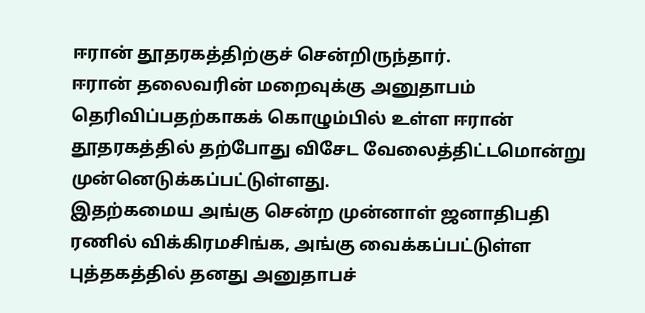ஈரான் தூதரகத்திற்குச் சென்றிருந்தார்.
ஈரான் தலைவரின் மறைவுக்கு அனுதாபம் தெரிவிப்பதற்காகக் கொழும்பில் உள்ள ஈரான் தூதரகத்தில் தற்போது விசேட வேலைத்திட்டமொன்று முன்னெடுக்கப்பட்டுள்ளது.
இதற்கமைய அங்கு சென்ற முன்னாள் ஜனாதிபதி ரணில் விக்கிரமசிங்க, அங்கு வைக்கப்பட்டுள்ள புத்தகத்தில் தனது அனுதாபச்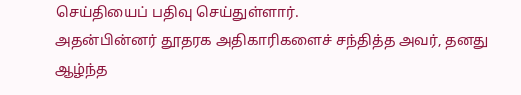செய்தியைப் பதிவு செய்துள்ளார்.
அதன்பின்னர் தூதரக அதிகாரிகளைச் சந்தித்த அவர், தனது ஆழ்ந்த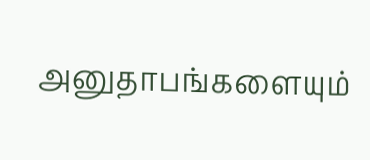அனுதாபங்களையும்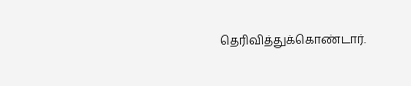தெரிவித்துக்கொண்டார்.